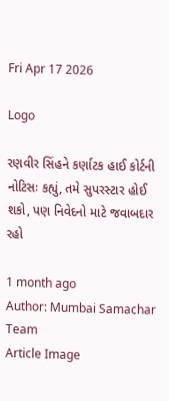Fri Apr 17 2026

Logo

રણવીર સિંહને કર્ણાટક હાઈ કોર્ટની નોટિસઃ કહ્યું, તમે સુપરસ્ટાર હોઈ શકો, પણ નિવેદનો માટે જવાબદાર રહો

1 month ago
Author: Mumbai Samachar Team
Article Image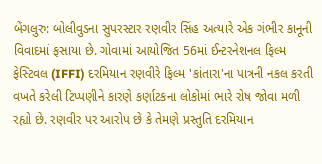બેંગલુરુ: બોલીવુડના સુપરસ્ટાર રણવીર સિંહ અત્યારે એક ગંભીર કાનૂની વિવાદમાં ફસાયા છે. ગોવામાં આયોજિત 56માં ઈન્ટરનેશનલ ફિલ્મ ફેસ્ટિવલ (IFFI) દરમિયાન રણવીરે ફિલ્મ 'કાંતારા'ના પાત્રની નકલ કરતી વખતે કરેલી ટિપ્પણીને કારણે કર્ણાટકના લોકોમાં ભારે રોષ જોવા મળી રહ્યો છે. રણવીર પર આરોપ છે કે તેમણે પ્રસ્તુતિ દરમિયાન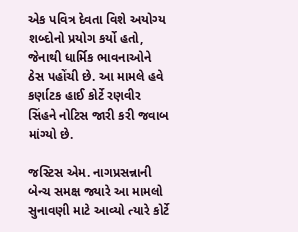એક પવિત્ર દેવતા વિશે અયોગ્ય શબ્દોનો પ્રયોગ કર્યો હતો, જેનાથી ધાર્મિક ભાવનાઓને ઠેસ પહોંચી છે. આ મામલે હવે કર્ણાટક હાઈ કોર્ટે રણવીર સિંહને નોટિસ જારી કરી જવાબ માંગ્યો છે.

જસ્ટિસ એમ. નાગપ્રસન્નાની બેન્ચ સમક્ષ જ્યારે આ મામલો સુનાવણી માટે આવ્યો ત્યારે કોર્ટે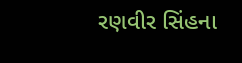રણવીર સિંહના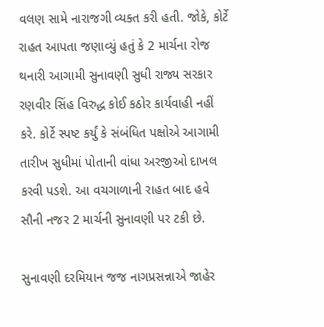વલણ સામે નારાજગી વ્યક્ત કરી હતી. જોકે, કોર્ટે રાહત આપતા જણાવ્યું હતું કે 2 માર્ચના રોજ થનારી આગામી સુનાવણી સુધી રાજ્ય સરકાર રણવીર સિંહ વિરુદ્ધ કોઈ કઠોર કાર્યવાહી નહીં કરે. કોર્ટે સ્પષ્ટ કર્યું કે સંબંધિત પક્ષોએ આગામી તારીખ સુધીમાં પોતાની વાંધા અરજીઓ દાખલ કરવી પડશે. આ વચગાળાની રાહત બાદ હવે સૌની નજર 2 માર્ચની સુનાવણી પર ટકી છે.

સુનાવણી દરમિયાન જજ નાગપ્રસન્નાએ જાહેર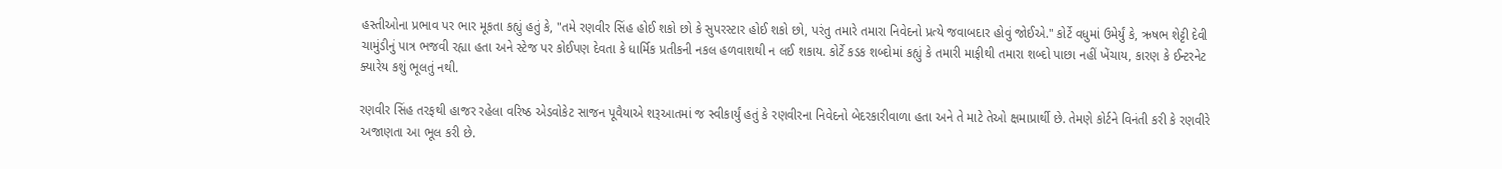હસ્તીઓના પ્રભાવ પર ભાર મૂકતા કહ્યું હતું કે, "તમે રણવીર સિંહ હોઈ શકો છો કે સુપરસ્ટાર હોઈ શકો છો, પરંતુ તમારે તમારા નિવેદનો પ્રત્યે જવાબદાર હોવું જોઈએ." કોર્ટે વધુમાં ઉમેર્યું કે, ઋષભ શેટ્ટી દેવી ચામુંડીનું પાત્ર ભજવી રહ્યા હતા અને સ્ટેજ પર કોઈપણ દેવતા કે ધાર્મિક પ્રતીકની નકલ હળવાશથી ન લઈ શકાય. કોર્ટે કડક શબ્દોમાં કહ્યું કે તમારી માફીથી તમારા શબ્દો પાછા નહીં ખેંચાય, કારણ કે ઈન્ટરનેટ ક્યારેય કશું ભૂલતું નથી.

રણવીર સિંહ તરફથી હાજર રહેલા વરિષ્ઠ એડવોકેટ સાજન પૂવૈયાએ શરૂઆતમાં જ સ્વીકાર્યું હતું કે રણવીરના નિવેદનો બેદરકારીવાળા હતા અને તે માટે તેઓ ક્ષમાપ્રાર્થી છે. તેમણે કોર્ટને વિનંતી કરી કે રણવીરે અજાણતા આ ભૂલ કરી છે.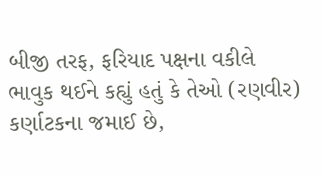બીજી તરફ, ફરિયાદ પક્ષના વકીલે ભાવુક થઈને કહ્યું હતું કે તેઓ (રણવીર) કર્ણાટકના જમાઈ છે,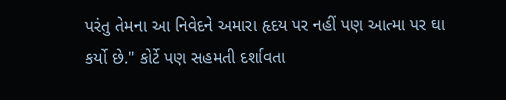પરંતુ તેમના આ નિવેદને અમારા હૃદય પર નહીં પણ આત્મા પર ઘા કર્યો છે." કોર્ટે પણ સહમતી દર્શાવતા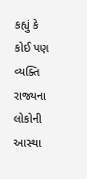કહ્યું કે કોઈ પણ વ્યક્તિ રાજ્યના લોકોની આસ્થા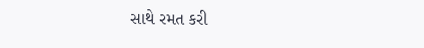સાથે રમત કરી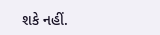શકે નહીં.